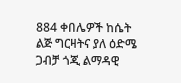884 ቀበሌዎች ከሴት ልጅ ግርዛትና ያለ ዕድሜ ጋብቻ ጎጂ ልማዳዊ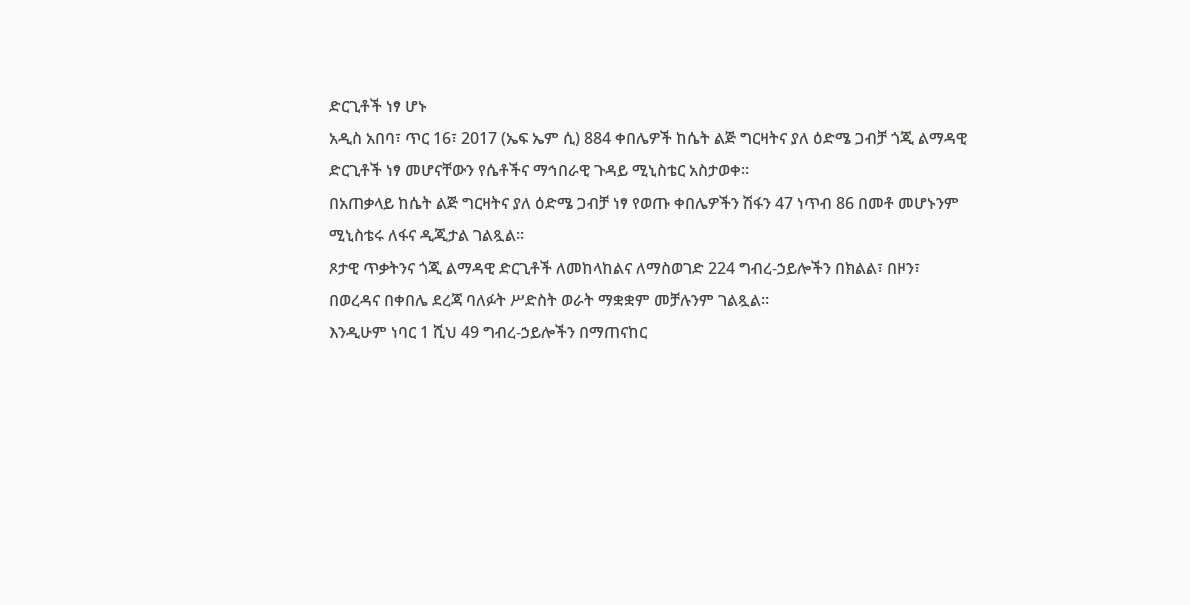ድርጊቶች ነፃ ሆኑ
አዲስ አበባ፣ ጥር 16፣ 2017 (ኤፍ ኤም ሲ) 884 ቀበሌዎች ከሴት ልጅ ግርዛትና ያለ ዕድሜ ጋብቻ ጎጂ ልማዳዊ ድርጊቶች ነፃ መሆናቸውን የሴቶችና ማኅበራዊ ጉዳይ ሚኒስቴር አስታወቀ፡፡
በአጠቃላይ ከሴት ልጅ ግርዛትና ያለ ዕድሜ ጋብቻ ነፃ የወጡ ቀበሌዎችን ሽፋን 47 ነጥብ 86 በመቶ መሆኑንም ሚኒስቴሩ ለፋና ዲጂታል ገልጿል፡፡
ጾታዊ ጥቃትንና ጎጂ ልማዳዊ ድርጊቶች ለመከላከልና ለማስወገድ 224 ግብረ-ኃይሎችን በክልል፣ በዞን፣ በወረዳና በቀበሌ ደረጃ ባለፉት ሥድስት ወራት ማቋቋም መቻሉንም ገልጿል፡፡
እንዲሁም ነባር 1 ሺህ 49 ግብረ-ኃይሎችን በማጠናከር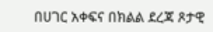በሀገር አቀፍና በክልል ደረጃ ጾታዊ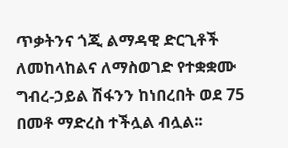ጥቃትንና ጎጂ ልማዳዊ ድርጊቶች ለመከላከልና ለማስወገድ የተቋቋሙ ግብረ-ኃይል ሽፋንን ከነበረበት ወደ 75 በመቶ ማድረስ ተችሏል ብሏል፡፡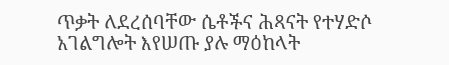ጥቃት ለደረሰባቸው ሴቶችና ሕጻናት የተሃድሶ አገልግሎት እየሠጡ ያሉ ማዕከላት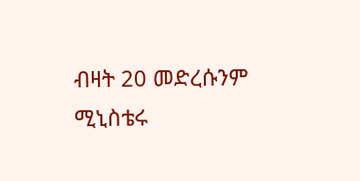ብዛት 20 መድረሱንም ሚኒስቴሩ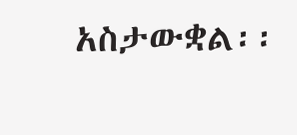አስታውቋል፡፡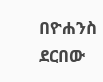በዮሐንስ ደርበው